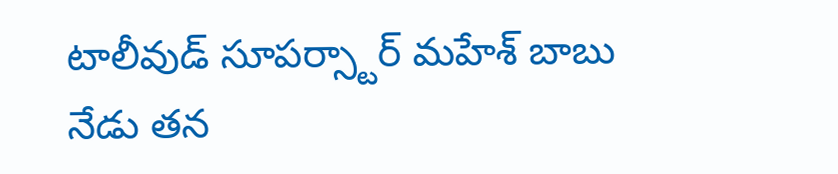టాలీవుడ్ సూపర్స్టార్ మహేశ్ బాబు నేడు తన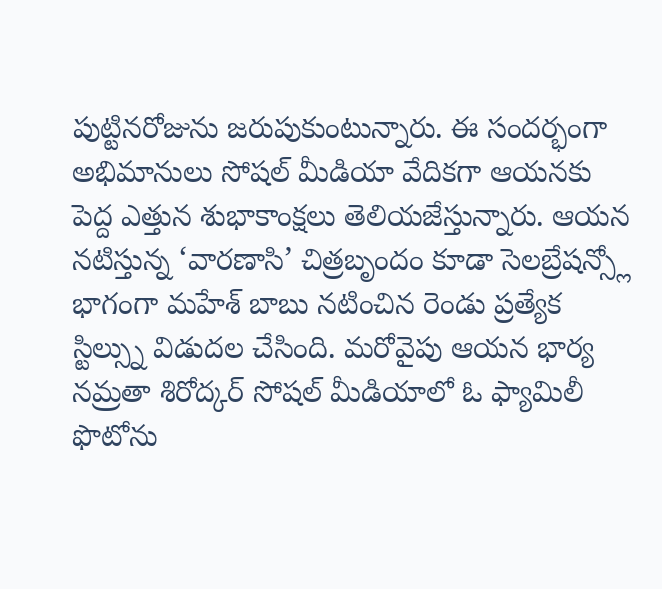పుట్టినరోజును జరుపుకుంటున్నారు. ఈ సందర్భంగా అభిమానులు సోషల్ మీడియా వేదికగా ఆయనకు పెద్ద ఎత్తున శుభాకాంక్షలు తెలియజేస్తున్నారు. ఆయన నటిస్తున్న ‘వారణాసి’ చిత్రబృందం కూడా సెలబ్రేషన్స్లో భాగంగా మహేశ్ బాబు నటించిన రెండు ప్రత్యేక స్టిల్స్ను విడుదల చేసింది. మరోవైపు ఆయన భార్య నమ్రతా శిరోద్కర్ సోషల్ మీడియాలో ఓ ఫ్యామిలీ ఫొటోను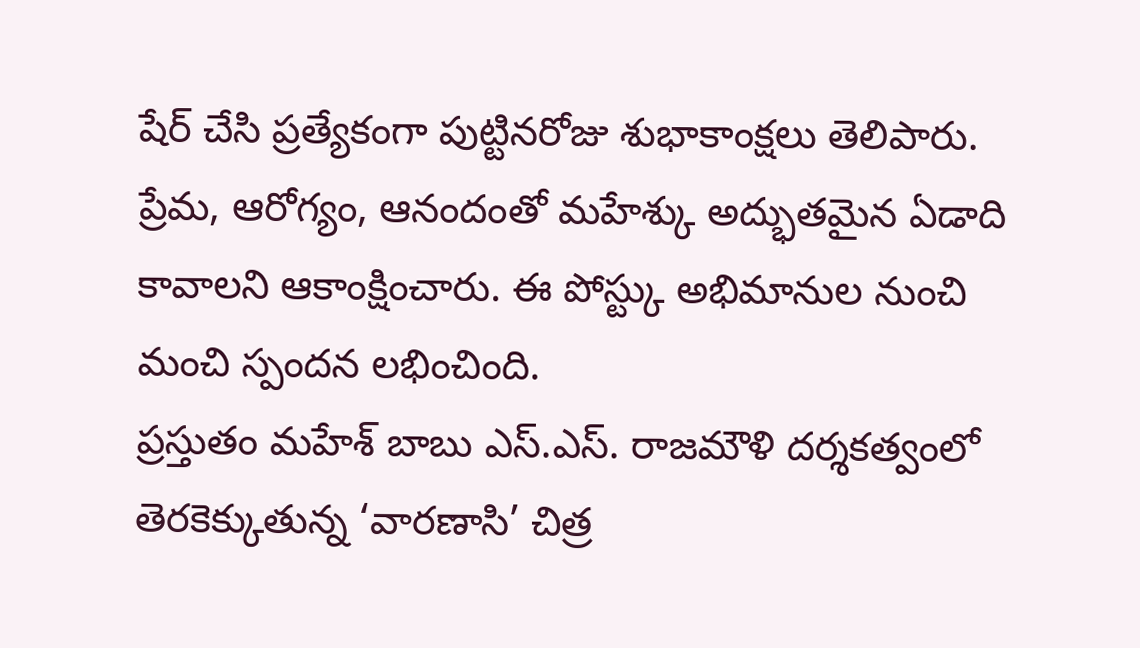షేర్ చేసి ప్రత్యేకంగా పుట్టినరోజు శుభాకాంక్షలు తెలిపారు. ప్రేమ, ఆరోగ్యం, ఆనందంతో మహేశ్కు అద్భుతమైన ఏడాది కావాలని ఆకాంక్షించారు. ఈ పోస్ట్కు అభిమానుల నుంచి మంచి స్పందన లభించింది.
ప్రస్తుతం మహేశ్ బాబు ఎస్.ఎస్. రాజమౌళి దర్శకత్వంలో తెరకెక్కుతున్న ‘వారణాసి’ చిత్ర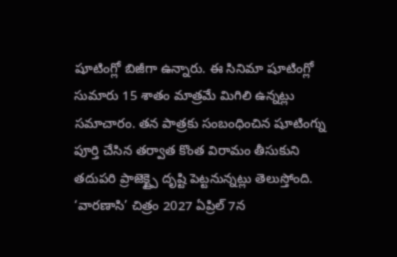షూటింగ్లో బిజీగా ఉన్నారు. ఈ సినిమా షూటింగ్లో సుమారు 15 శాతం మాత్రమే మిగిలి ఉన్నట్లు సమాచారం. తన పాత్రకు సంబంధించిన షూటింగ్ను పూర్తి చేసిన తర్వాత కొంత విరామం తీసుకుని తదుపరి ప్రాజెక్ట్పై దృష్టి పెట్టనున్నట్లు తెలుస్తోంది. ‘వారణాసి’ చిత్రం 2027 ఏప్రిల్ 7న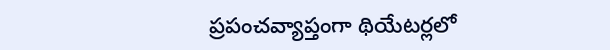ప్రపంచవ్యాప్తంగా థియేటర్లలో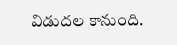విడుదల కానుంది.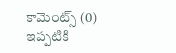కామెంట్స్ (0)
ఇప్పటికి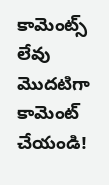కామెంట్స్ లేవు
మొదటిగా కామెంట్ చేయండి!